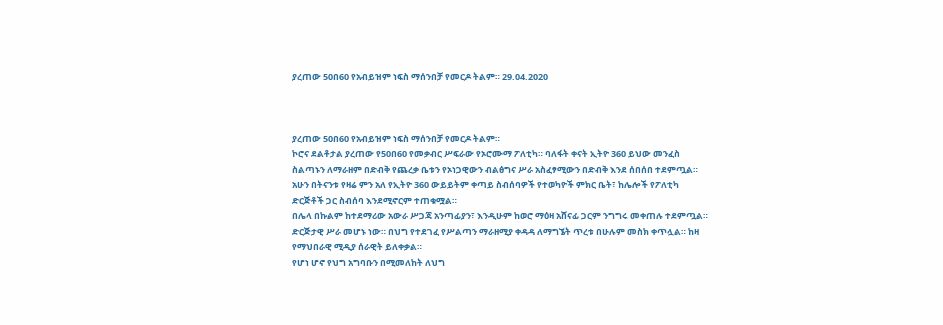ያረጠው 50በ60 የአብይዝም ነፍስ ማሰንበቻ የመርዶ ትልም። 29.04.2020



ያረጠው 50በ60 የአብይዝም ነፍስ ማሰንበቻ የመርዶ ትልም።
ኮሮና ደልቶታል ያረጠው የ50በ60 የመቃብር ሥፍራው የኦሮሙማ ፖለቲካ። ባለፋት ቀናት ኢትዮ 360 ይህው መንፈስ ስልጣኑን ለማራዘም በድብቅ የጨረቃ ቤቱን የኦነጋዊውን ብልፅግና ሥራ አስፈፃሚውን በድብቅ እንደ ሰበሰበ ተደምጧል።
አሁን በትናንቱ የዛሬ ምን አለ የኢትዮ 360 ውይይትም ቀጣይ ስብሰባዎች የተወካዮች ምክር ቤት፣ ከሌሎች የፖለቲካ ድርጅቶች ጋር ስብሰባ እንደሚኖርም ተጠቁሟል።
በሌላ በኩልም ከተደማሪው አውራ ሥጋጃ አንጣፊያን፣ እንዲሁም ከወሮ ማዕዛ አሸናፊ ጋርም ንግግሩ መቀጠሉ ተደምጧል። ድርጅታዊ ሥራ መሆኑ ነው። በህግ የተደገፈ የሥልጣን ማራዘሚያ ቀዳዳ ለማግኜት ጥረቱ በሁሉም መስክ ቀጥሏል። ከዛ የማህበራዊ ሚዲያ ሰራዊት ይለቀቃል።
የሆነ ሆኖ የህግ አግባቡን በሚመለከት ለህግ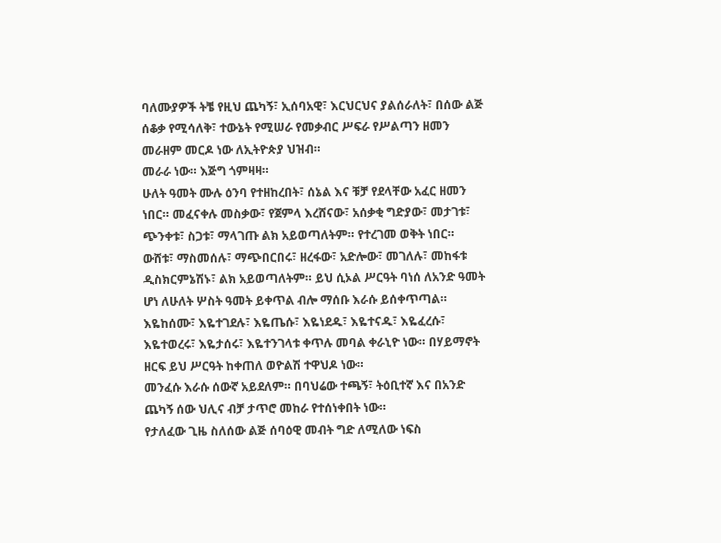ባለሙያዎች ትቼ የዚህ ጨካኝ፣ ኢሰባአዊ፣ እርህርህና ያልሰራለት፣ በሰው ልጅ ሰቆቃ የሚሳለቅ፣ ተውኔት የሚሠራ የመቃብር ሥፍራ የሥልጣን ዘመን መራዘም መርዶ ነው ለኢትዮጵያ ህዝብ።
መራራ ነው። እጅግ ጎምዛዛ።
ሁለት ዓመት ሙሉ ዕንባ የተዘከረበት፣ ሰኔል እና ቹቻ የደላቸው አፈር ዘመን ነበር። መፈናቀሉ መስቃው፣ የጀምላ እረሸናው፣ አሰቃቂ ግድያው፣ መታገቱ፣ ጭንቀቱ፣ ስጋቱ፣ ማላገጡ ልክ አይወጣለትም። የተረገመ ወቅት ነበር።
ውሸቱ፣ ማስመሰሉ፣ ማጭበርበሩ፣ ዘረፋው፣ አድሎው፣ መገለሉ፣ መከፋቱ ዲስክርምኔሽኑ፣ ልክ አይወጣለትም። ይህ ሲኦል ሥርዓት ባነሰ ለአንድ ዓመት ሆነ ለሁለት ሦስት ዓመት ይቀጥል ብሎ ማሰቡ እራሱ ይሰቀጥጣል።
እዬከሰሙ፣ እዬተገደሉ፣ እዬጤሱ፣ እዬነደዱ፣ እዬተናዱ፣ እዬፈረሱ፣ እዬተወረሩ፣ እዬታሰሩ፣ እዬተንገላቱ ቀጥሉ መባል ቀራኒዮ ነው። በሃይማኖት ዘርፍ ይህ ሥርዓት ከቀጠለ ወዮልሽ ተዋህዶ ነው።
መንፈሱ እራሱ ሰውኛ አይደለም። በባህሬው ተጫኝ፣ ትዕቢተኛ እና በአንድ ጨካኝ ሰው ህሊና ብቻ ታጥሮ መከራ የተሰነቀበት ነው።
የታለፈው ጊዜ ስለሰው ልጅ ሰባዕዊ መብት ግድ ለሚለው ነፍስ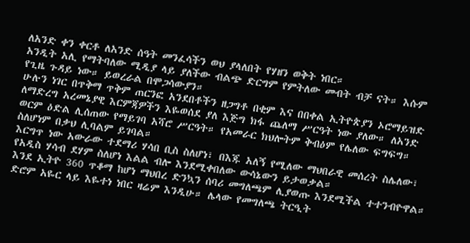ለአንድ ቀን ቀርቶ ለአንድ ሰዓት መንፈሳችን ወህ ያላለበት የሃዘን ወቅት ነበር።
አንዲት አሊ የማትባለው ሚዲያ ላይ ያለችው ብልጭ ድርግም የምትለው መብት ብቻ ናት። እሱም የጊዜ ጉዳይ ነው። ይወረራል በሞጋሳውያን።
ሁሉን ነገር በጥቅማ ጥቅም ጠርንፎ አንደበቶችን ዘጋግቶ በቂም እና በበቀል ኢትዮጵያን ኦሮማይዝድ ለማድረግ አረመኔያዊ እርምጃዎችን እዬወሰደ ያለ እጅግ ክፋ ጨለማ ሥርዓት ነው ያለው። ለአንድ ወርም ዕድል ሊሰጠው የማይገባ አሻሮ ሥርዓት። የአመራር ክህሎትም ቅብዕም የሌለው ፍግፍግ። ስለሆነም በቃህ ሊባልም ይገባል።
እርግጥ ነው አውራው ተደማሪ ሃሳበ ቢስ ስለሆነ፣ በእጁ አለኝ የሚለው ማህበራዊ መሰረት ስሌለው፣ የአዲስ ሃሳብ ደሃም ስለሆነ እልል ብሎ እንደሚቀበለው ውሳኔውን ይታወቃል።
እንደ ኢትዮ 360 ጥቆማ ከሆነ ማህበረ ድንኳን ሰባሪ መግለጫም ሊያወጡ እንደሚችል ተተንብዮዋል። ድሮም አዬር ላይ እዬተነ ነበር ዛሬም እንዲሁ። ሌላው የመግለጫ ትርዒት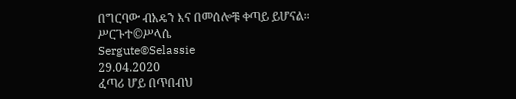በግርባው ብአዴን እና በመሰሎቹ ቀጣይ ይሆናል።
ሥርጉተ©ሥላሴ
Sergute©Selassie
29.04.2020
ፈጣሪ ሆይ በጥበብህ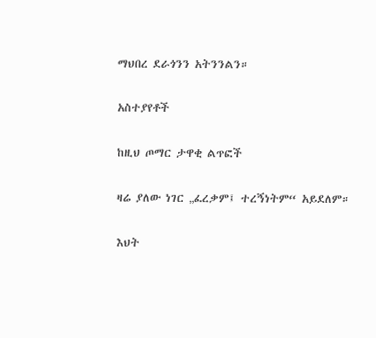ማህበረ ደራጎንን አትንንልን።

አስተያየቶች

ከዚህ ጦማር ታዋቂ ልጥፎች

ዛሬ ያለው ነገር „ፈረቃም፤ ተረኝነትም“ አይደለም።

እህት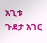አጊቱ ጉደታ አገር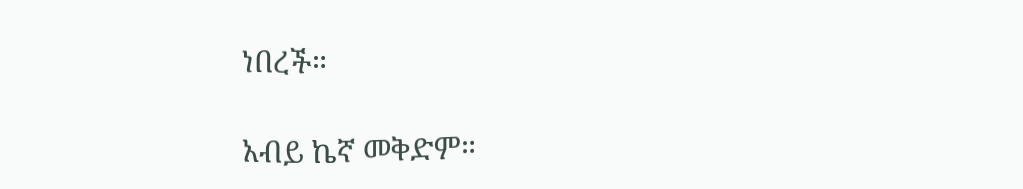ነበረች።

አብይ ኬኛ መቅድም።